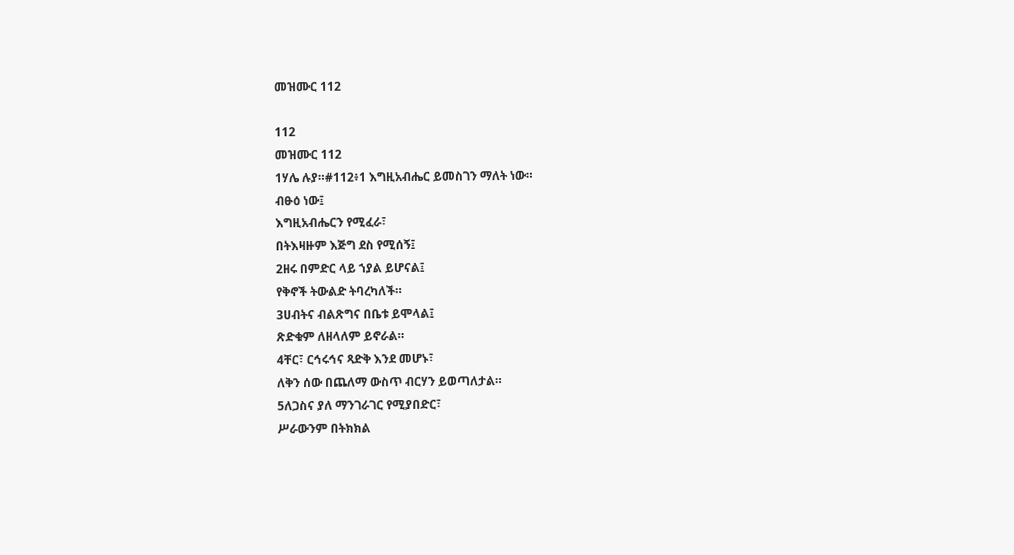መዝሙር 112

112
መዝሙር 112
1ሃሌ ሉያ።#112፥1 እግዚአብሔር ይመስገን ማለት ነው።
ብፁዕ ነው፤
እግዚአብሔርን የሚፈራ፣
በትእዛዙም እጅግ ደስ የሚሰኝ፤
2ዘሩ በምድር ላይ ኀያል ይሆናል፤
የቅኖች ትውልድ ትባረካለች።
3ሀብትና ብልጽግና በቤቱ ይሞላል፤
ጽድቁም ለዘላለም ይኖራል።
4ቸር፣ ርኅሩኅና ጻድቅ እንደ መሆኑ፣
ለቅን ሰው በጨለማ ውስጥ ብርሃን ይወጣለታል።
5ለጋስና ያለ ማንገራገር የሚያበድር፣
ሥራውንም በትክክል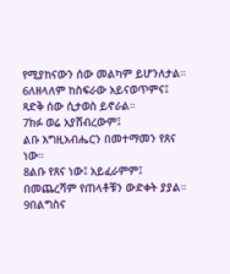የሚያከናውን ሰው መልካም ይሆንለታል።
6ለዘላለም ከስፍራው አይናወጥምና፤
ጻድቅ ሰው ሲታወስ ይኖራል።
7ክፉ ወሬ አያሸብረውም፤
ልቡ እግዚአብሔርን በመተማመን የጸና ነው።
8ልቡ የጸና ነው፤ አይፈራምም፤
በመጨረሻም የጠላቶቹን ውድቀት ያያል።
9በልግስና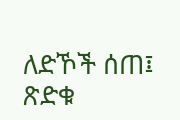ለድኾች ሰጠ፤
ጽድቁ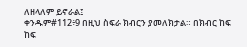ለዘላለም ይኖራል፤
ቀንዱም#112፥9 በዚህ ስፍራ ክብርን ያመለክታል። በክብር ከፍ ከፍ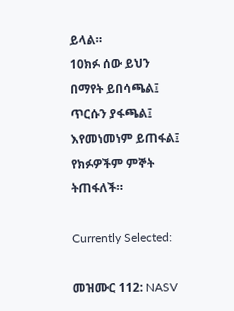ይላል።
10ክፉ ሰው ይህን በማየት ይበሳጫል፤
ጥርሱን ያፋጫል፤ እየመነመነም ይጠፋል፤
የክፉዎችም ምኞት ትጠፋለች።

Currently Selected:

መዝሙር 112: NASV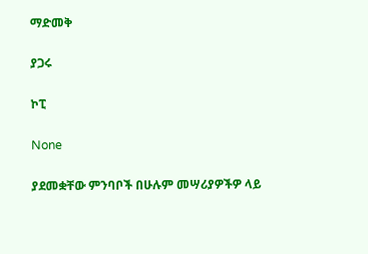ማድመቅ

ያጋሩ

ኮፒ

None

ያደመቋቸው ምንባቦች በሁሉም መሣሪያዎችዎ ላይ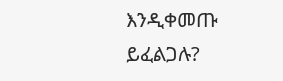እንዲቀመጡ ይፈልጋሉ?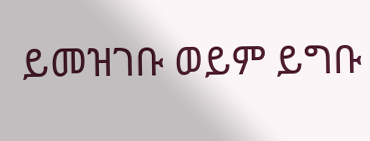ይመዝገቡ ወይም ይግቡ